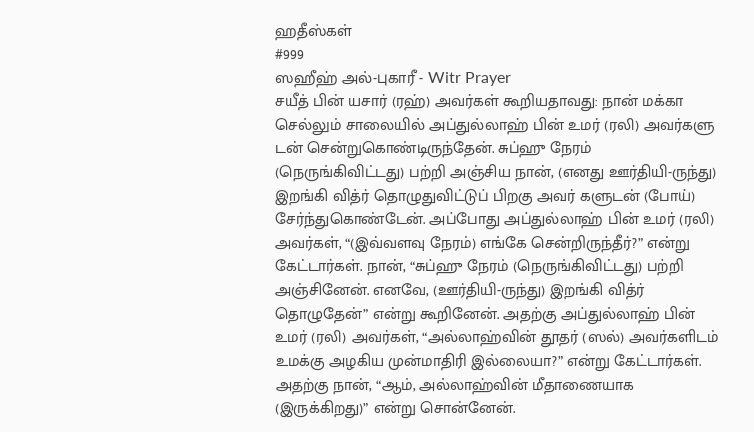ஹதீஸ்கள்
#999
ஸஹீஹ் அல்-புகாரீ - Witr Prayer
சயீத் பின் யசார் (ரஹ்) அவர்கள் கூறியதாவது: நான் மக்கா செல்லும் சாலையில் அப்துல்லாஹ் பின் உமர் (ரலி) அவர்களு டன் சென்றுகொண்டிருந்தேன். சுப்ஹு நேரம் (நெருங்கிவிட்டது) பற்றி அஞ்சிய நான், (எனது ஊர்தியி-ருந்து) இறங்கி வித்ர் தொழுதுவிட்டுப் பிறகு அவர் களுடன் (போய்) சேர்ந்துகொண்டேன். அப்போது அப்துல்லாஹ் பின் உமர் (ரலி) அவர்கள், “(இவ்வளவு நேரம்) எங்கே சென்றிருந்தீர்?” என்று கேட்டார்கள். நான், “சுப்ஹு நேரம் (நெருங்கிவிட்டது) பற்றி அஞ்சினேன். எனவே, (ஊர்தியி-ருந்து) இறங்கி வித்ர் தொழுதேன்” என்று கூறினேன். அதற்கு அப்துல்லாஹ் பின் உமர் (ரலி) அவர்கள், “அல்லாஹ்வின் தூதர் (ஸல்) அவர்களிடம் உமக்கு அழகிய முன்மாதிரி இல்லையா?” என்று கேட்டார்கள். அதற்கு நான், “ஆம், அல்லாஹ்வின் மீதாணையாக (இருக்கிறது)” என்று சொன்னேன்.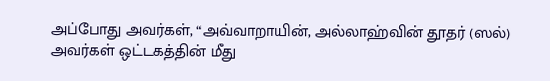அப்போது அவர்கள், “அவ்வாறாயின், அல்லாஹ்வின் தூதர் (ஸல்) அவர்கள் ஒட்டகத்தின் மீது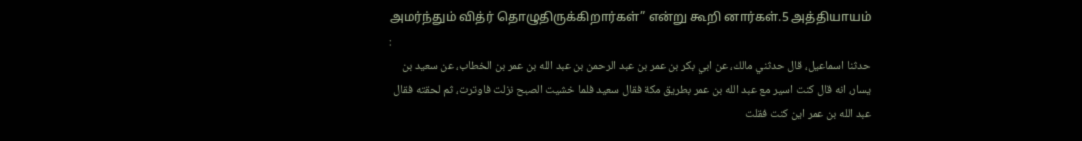அமர்ந்தும் வித்ர் தொழுதிருக்கிறார்கள்” என்று கூறி னார்கள்.5 அத்தியாயம் :
حدثنا اسماعيل، قال حدثني مالك، عن ابي بكر بن عمر بن عبد الرحمن بن عبد الله بن عمر بن الخطاب، عن سعيد بن يسار، انه قال كنت اسير مع عبد الله بن عمر بطريق مكة فقال سعيد فلما خشيت الصبح نزلت فاوترت، ثم لحقته فقال عبد الله بن عمر اين كنت فقلت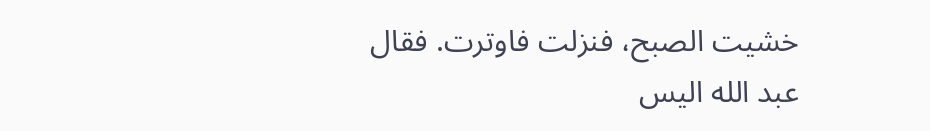خشيت الصبح، فنزلت فاوترت. فقال عبد الله اليس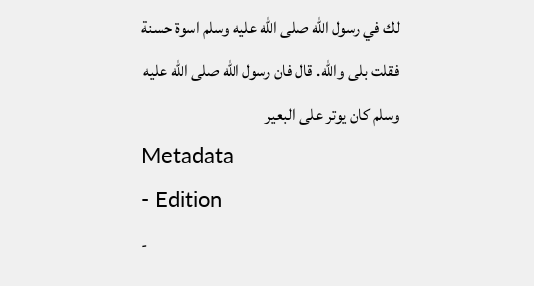لك في رسول الله صلى الله عليه وسلم اسوة حسنة فقلت بلى والله. قال فان رسول الله صلى الله عليه وسلم كان يوتر على البعير
Metadata
- Edition
-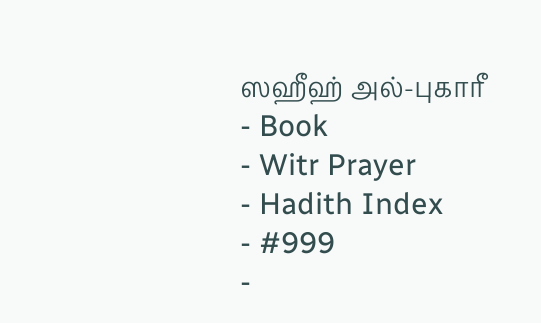ஸஹீஹ் அல்-புகாரீ
- Book
- Witr Prayer
- Hadith Index
- #999
-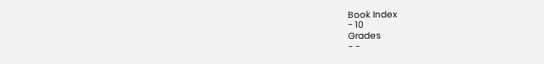Book Index
- 10
Grades
- -